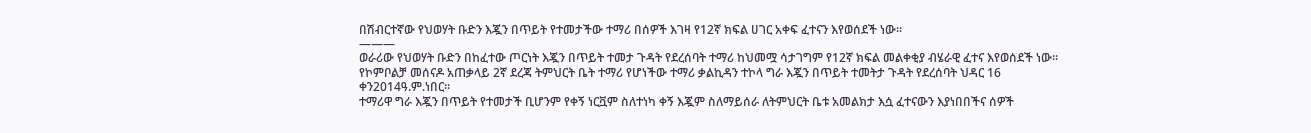በሽብርተኛው የህወሃት ቡድን እጇን በጥይት የተመታችው ተማሪ በሰዎች እገዛ የ12ኛ ክፍል ሀገር አቀፍ ፈተናን እየወሰደች ነው።
———
ወራሪው የህወሃት ቡድን በከፈተው ጦርነት እጇን በጥይት ተመታ ጉዳት የደረሰባት ተማሪ ከህመሟ ሳታገግም የ12ኛ ክፍል መልቀቂያ ብሄራዊ ፈተና እየወሰደች ነው።
የኮምቦልቻ መሰናዶ አጠቃላይ 2ኛ ደረጃ ትምህርት ቤት ተማሪ የሆነችው ተማሪ ቃልኪዳን ተኮላ ግራ እጇን በጥይት ተመትታ ጉዳት የደረሰባት ህዳር 16 ቀን2014ዓ.ም.ነበር።
ተማሪዋ ግራ እጇን በጥይት የተመታች ቢሆንም የቀኝ ነርቯም ስለተነካ ቀኝ እጇም ስለማይሰራ ለትምህርት ቤቱ አመልክታ እሷ ፈተናውን እያነበበችና ሰዎች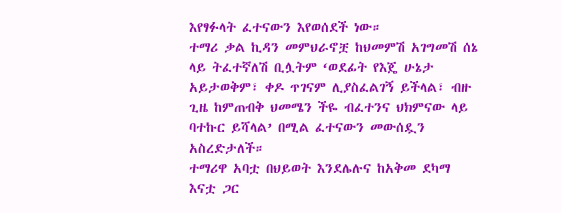እየፃፉላት ፈተናውን እየወሰደች ነው።
ተማሪ ቃል ኪዳን መምህራኖቿ ከህመምሽ አገግመሽ ሰኔ ላይ ትፈተኛለሽ ቢሏትም ‘ወደፊት የእጄ ሁኔታ አይታወቅም፣ ቀዶ ጥገናም ሊያስፈልገኝ ይችላል፣ ብዙ ጊዜ ከምጠብቅ ህመሜን ችዬ ብፈተንና ህክምናው ላይ ባተኩር ይሻላል’ በሚል ፈተናውን መውሰዷን አስረድታለች።
ተማሪዋ አባቷ በህይወት እንደሌሉና ከአቅመ ደካማ እናቷ ጋር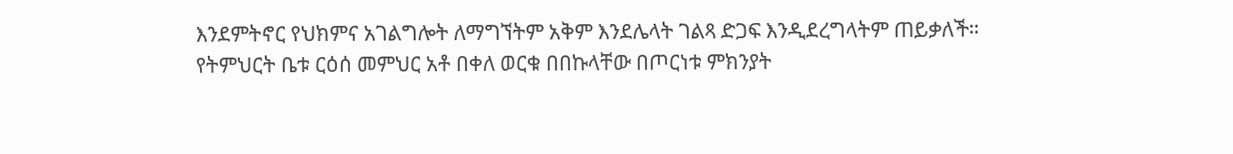እንደምትኖር የህክምና አገልግሎት ለማግኘትም አቅም እንደሌላት ገልጻ ድጋፍ እንዲደረግላትም ጠይቃለች።
የትምህርት ቤቱ ርዕሰ መምህር አቶ በቀለ ወርቁ በበኩላቸው በጦርነቱ ምክንያት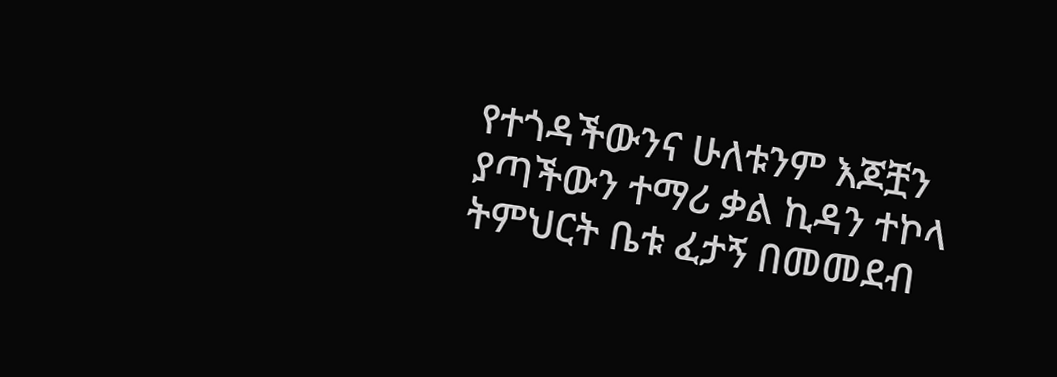የተጎዳችውንና ሁለቱንም እጆቿን ያጣችውን ተማሪ ቃል ኪዳን ተኮላ ትምህርት ቤቱ ፈታኝ በመመደብ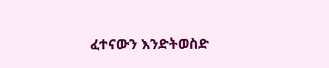ፈተናውን እንድትወስድ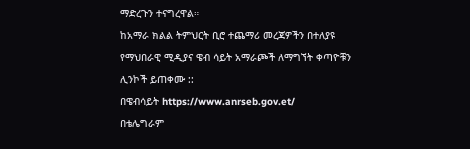ማድረጉን ተናግረዋል።
ከአማራ ክልል ትምህርት ቢሮ ተጨማሪ መረጃዎችን በተለያዩ የማህበራዊ ሚዲያና ዌብ ሳይት አማራጮች ለማግኘት ቀጣዮቹን ሊንኮች ይጠቀሙ ::
በዌብሳይት https://www.anrseb.gov.et/
በቴሌግራም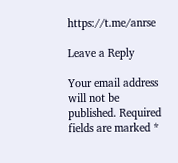https://t.me/anrse

Leave a Reply

Your email address will not be published. Required fields are marked *